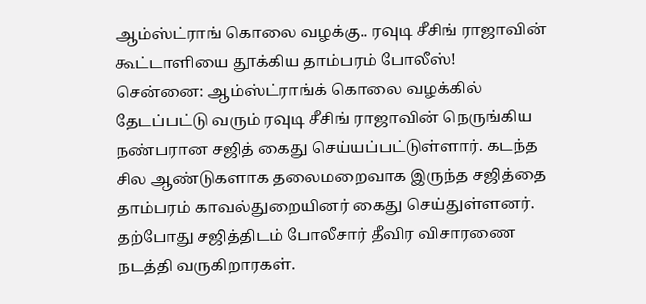ஆம்ஸ்ட்ராங் கொலை வழக்கு.. ரவுடி சீசிங் ராஜாவின் கூட்டாளியை தூக்கிய தாம்பரம் போலீஸ்!
சென்னை: ஆம்ஸ்ட்ராங்க் கொலை வழக்கில் தேடப்பட்டு வரும் ரவுடி சீசிங் ராஜாவின் நெருங்கிய நண்பரான சஜித் கைது செய்யப்பட்டுள்ளார். கடந்த சில ஆண்டுகளாக தலைமறைவாக இருந்த சஜித்தை தாம்பரம் காவல்துறையினர் கைது செய்துள்ளனர். தற்போது சஜித்திடம் போலீசார் தீவிர விசாரணை நடத்தி வருகிறாரகள்.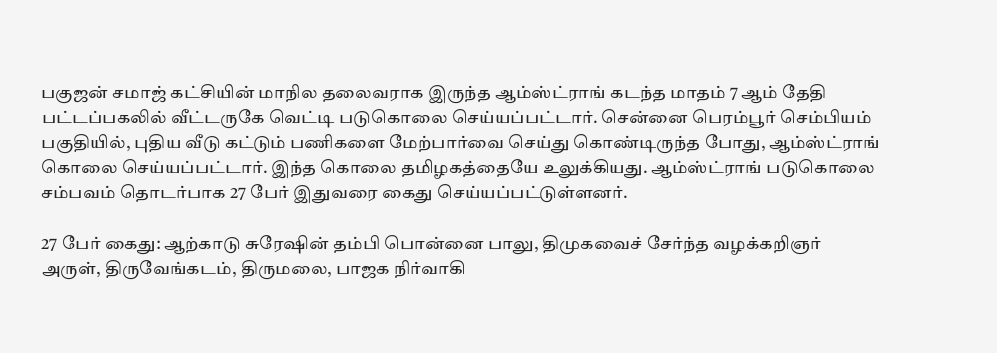பகுஜன் சமாஜ் கட்சியின் மாநில தலைவராக இருந்த ஆம்ஸ்ட்ராங் கடந்த மாதம் 7 ஆம் தேதி பட்டப்பகலில் வீட்டருகே வெட்டி படுகொலை செய்யப்பட்டார். சென்னை பெரம்பூர் செம்பியம் பகுதியில், புதிய வீடு கட்டும் பணிகளை மேற்பார்வை செய்து கொண்டிருந்த போது, ஆம்ஸ்ட்ராங் கொலை செய்யப்பட்டார். இந்த கொலை தமிழகத்தையே உலுக்கியது. ஆம்ஸ்ட்ராங் படுகொலை சம்பவம் தொடர்பாக 27 பேர் இதுவரை கைது செய்யப்பட்டுள்ளனர்.

27 பேர் கைது: ஆற்காடு சுரேஷின் தம்பி பொன்னை பாலு, திமுகவைச் சேர்ந்த வழக்கறிஞர் அருள், திருவேங்கடம், திருமலை, பாஜக நிர்வாகி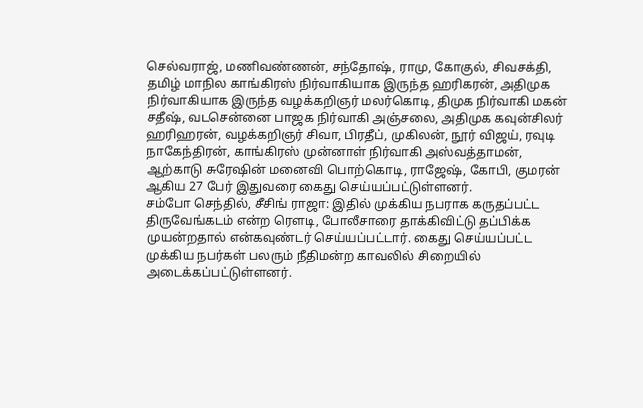செல்வராஜ், மணிவண்ணன், சந்தோஷ், ராமு, கோகுல், சிவசக்தி, தமிழ் மாநில காங்கிரஸ் நிர்வாகியாக இருந்த ஹரிகரன், அதிமுக நிர்வாகியாக இருந்த வழக்கறிஞர் மலர்கொடி, திமுக நிர்வாகி மகன் சதீஷ், வடசென்னை பாஜக நிர்வாகி அஞ்சலை, அதிமுக கவுன்சிலர் ஹரிஹரன், வழக்கறிஞர் சிவா, பிரதீப், முகிலன், நூர் விஜய், ரவுடி நாகேந்திரன், காங்கிரஸ் முன்னாள் நிர்வாகி அஸ்வத்தாமன், ஆற்காடு சுரேஷின் மனைவி பொற்கொடி, ராஜேஷ், கோபி, குமரன் ஆகிய 27 பேர் இதுவரை கைது செய்யப்பட்டுள்ளனர்.
சம்போ செந்தில், சீசிங் ராஜா: இதில் முக்கிய நபராக கருதப்பட்ட திருவேங்கடம் என்ற ரௌடி, போலீசாரை தாக்கிவிட்டு தப்பிக்க முயன்றதால் என்கவுண்டர் செய்யப்பட்டார். கைது செய்யப்பட்ட முக்கிய நபர்கள் பலரும் நீதிமன்ற காவலில் சிறையில் அடைக்கப்பட்டுள்ளனர்.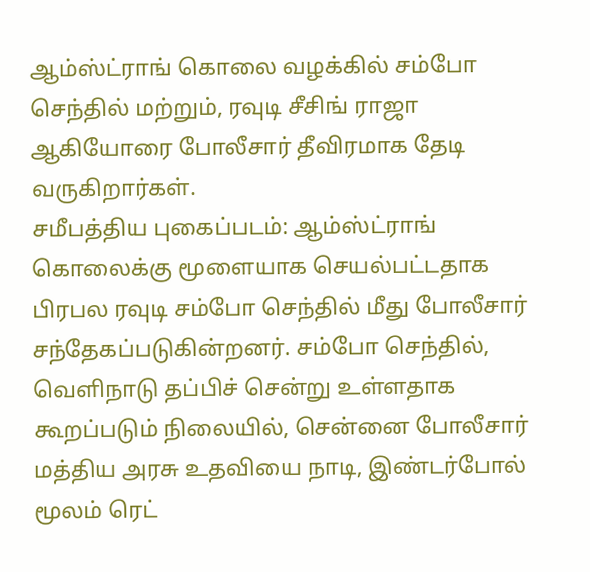ஆம்ஸ்ட்ராங் கொலை வழக்கில் சம்போ செந்தில் மற்றும், ரவுடி சீசிங் ராஜா ஆகியோரை போலீசார் தீவிரமாக தேடி வருகிறார்கள்.
சமீபத்திய புகைப்படம்: ஆம்ஸ்ட்ராங் கொலைக்கு மூளையாக செயல்பட்டதாக பிரபல ரவுடி சம்போ செந்தில் மீது போலீசார் சந்தேகப்படுகின்றனர். சம்போ செந்தில், வெளிநாடு தப்பிச் சென்று உள்ளதாக கூறப்படும் நிலையில், சென்னை போலீசார் மத்திய அரசு உதவியை நாடி, இண்டர்போல் மூலம் ரெட்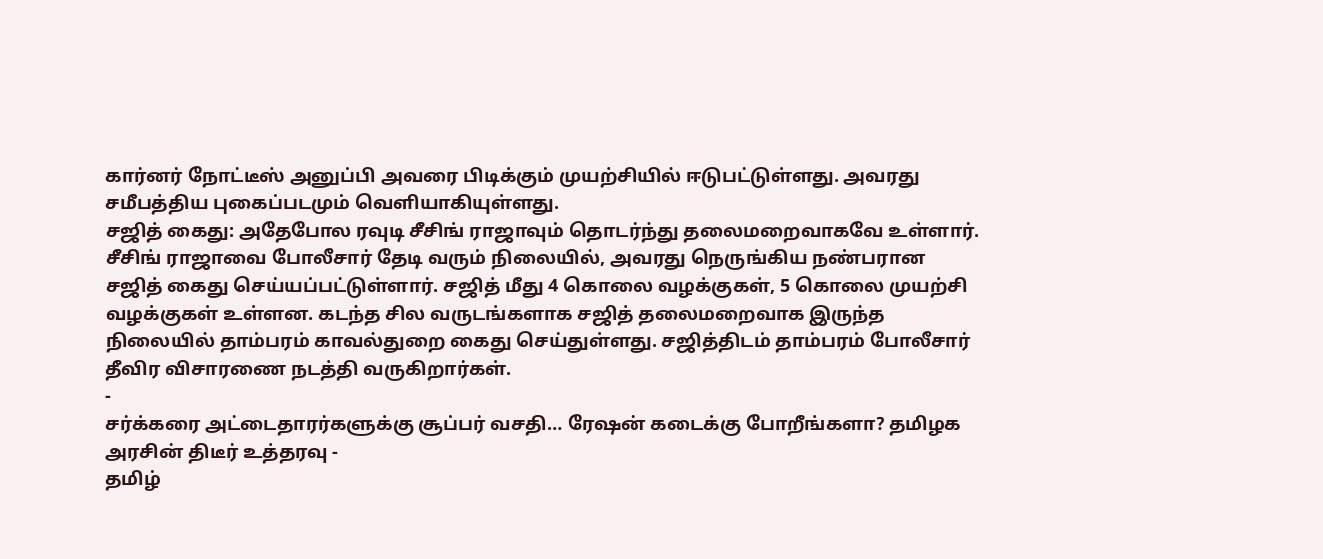கார்னர் நோட்டீஸ் அனுப்பி அவரை பிடிக்கும் முயற்சியில் ஈடுபட்டுள்ளது. அவரது சமீபத்திய புகைப்படமும் வெளியாகியுள்ளது.
சஜித் கைது: அதேபோல ரவுடி சீசிங் ராஜாவும் தொடர்ந்து தலைமறைவாகவே உள்ளார். சீசிங் ராஜாவை போலீசார் தேடி வரும் நிலையில், அவரது நெருங்கிய நண்பரான சஜித் கைது செய்யப்பட்டுள்ளார். சஜித் மீது 4 கொலை வழக்குகள், 5 கொலை முயற்சி வழக்குகள் உள்ளன. கடந்த சில வருடங்களாக சஜித் தலைமறைவாக இருந்த நிலையில் தாம்பரம் காவல்துறை கைது செய்துள்ளது. சஜித்திடம் தாம்பரம் போலீசார் தீவிர விசாரணை நடத்தி வருகிறார்கள்.
-
சர்க்கரை அட்டைதாரர்களுக்கு சூப்பர் வசதி… ரேஷன் கடைக்கு போறீங்களா? தமிழக அரசின் திடீர் உத்தரவு -
தமிழ்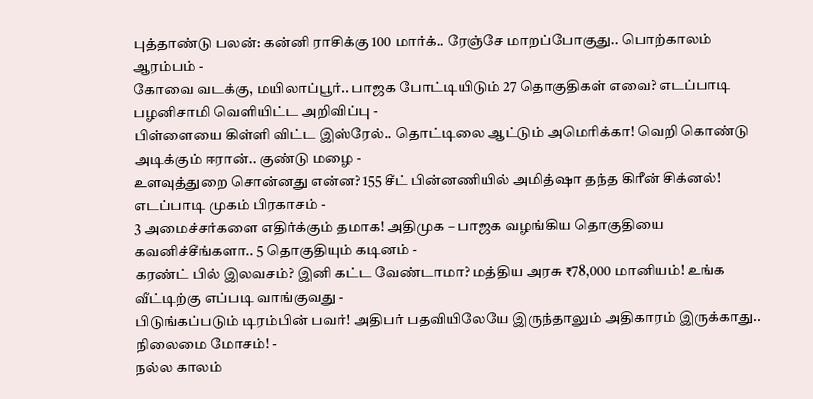புத்தாண்டு பலன்: கன்னி ராசிக்கு 100 மார்க்.. ரேஞ்சே மாறப்போகுது.. பொற்காலம் ஆரம்பம் -
கோவை வடக்கு, மயிலாப்பூர்.. பாஜக போட்டியிடும் 27 தொகுதிகள் எவை? எடப்பாடி பழனிசாமி வெளியிட்ட அறிவிப்பு -
பிள்ளையை கிள்ளி விட்ட இஸ்ரேல்.. தொட்டிலை ஆட்டும் அமெரிக்கா! வெறி கொண்டு அடிக்கும் ஈரான்.. குண்டு மழை -
உளவுத்துறை சொன்னது என்ன? 155 சீட் பின்னணியில் அமித்ஷா தந்த கிரீன் சிக்னல்! எடப்பாடி முகம் பிரகாசம் -
3 அமைச்சர்களை எதிர்க்கும் தமாக! அதிமுக – பாஜக வழங்கிய தொகுதியை கவனிச்சீங்களா.. 5 தொகுதியும் கடினம் -
கரண்ட் பில் இலவசம்? இனி கட்ட வேண்டாமா? மத்திய அரசு ₹78,000 மானியம்! உங்க வீட்டிற்கு எப்படி வாங்குவது -
பிடுங்கப்படும் டிரம்பின் பவர்! அதிபர் பதவியிலேயே இருந்தாலும் அதிகாரம் இருக்காது.. நிலைமை மோசம்! -
நல்ல காலம்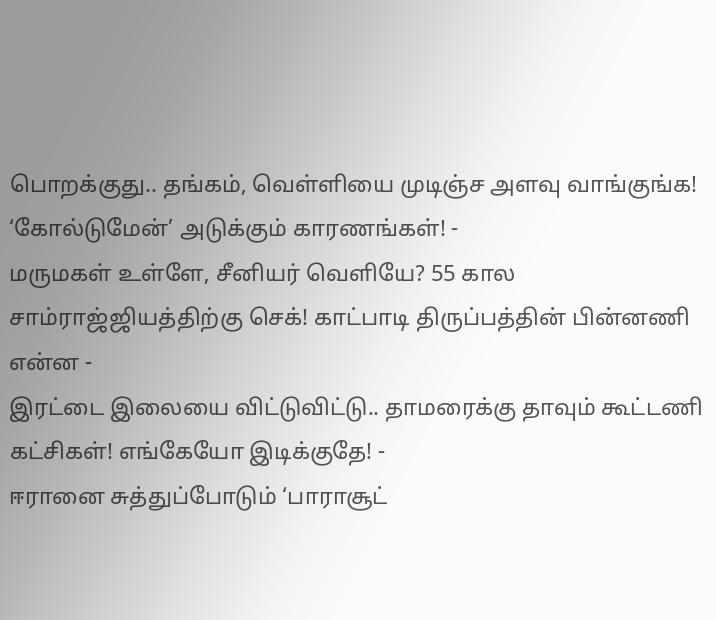பொறக்குது.. தங்கம், வெள்ளியை முடிஞ்ச அளவு வாங்குங்க! ‘கோல்டுமேன்’ அடுக்கும் காரணங்கள்! -
மருமகள் உள்ளே, சீனியர் வெளியே? 55 கால சாம்ராஜ்ஜியத்திற்கு செக்! காட்பாடி திருப்பத்தின் பின்னணி என்ன -
இரட்டை இலையை விட்டுவிட்டு.. தாமரைக்கு தாவும் கூட்டணி கட்சிகள்! எங்கேயோ இடிக்குதே! -
ஈரானை சுத்துப்போடும் ‘பாராசூட்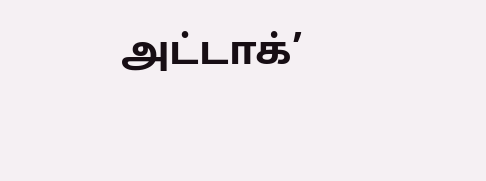அட்டாக்’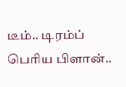டீம்.. டிரம்ப் பெரிய பிளான்..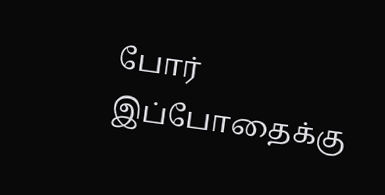போர் இப்போதைக்கு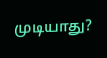முடியாது?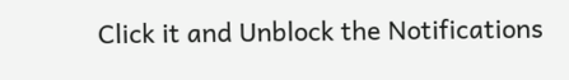Click it and Unblock the Notifications